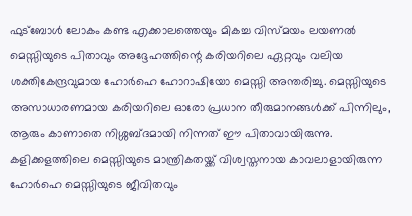ഫുട്ബോൾ ലോകം കണ്ട എക്കാലത്തെയും മികച്ച വിസ്മയം ലയണൽ മെസ്സിയുടെ പിതാവും അദ്ദേഹത്തിന്റെ കരിയറിലെ ഏറ്റവും വലിയ ശക്തികേന്ദ്രവുമായ ഹോർഹെ ഹോറാഷിയോ മെസ്സി അന്തരിച്ചു. മെസ്സിയുടെ അസാധാരണമായ കരിയറിലെ ഓരോ പ്രധാന തീരുമാനങ്ങൾക്ക് പിന്നിലും, ആരും കാണാതെ നിശ്ശബ്ദമായി നിന്നത് ഈ പിതാവായിരുന്നു. കളിക്കളത്തിലെ മെസ്സിയുടെ മാന്ത്രികതയ്ക്ക് വിശ്വസ്തനായ കാവലാളായിരുന്ന ഹോർഹെ മെസ്സിയുടെ ജീവിതവും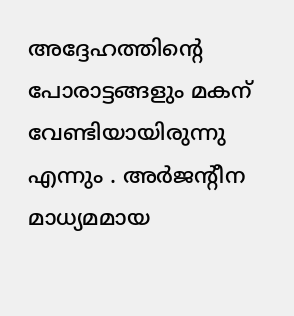അദ്ദേഹത്തിൻ്റെ പോരാട്ടങ്ങളും മകന് വേണ്ടിയായിരുന്നു എന്നും . അർജന്റീന മാധ്യമമായ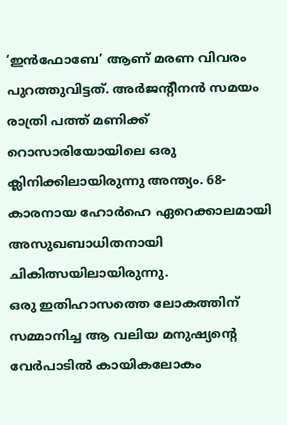‘ഇൻഫോബേ’ ആണ് മരണ വിവരം പുറത്തുവിട്ടത്. അർജന്റീനൻ സമയം രാത്രി പത്ത് മണിക്ക് റൊസാരിയോയിലെ ഒരു ക്ലിനിക്കിലായിരുന്നു അന്ത്യം. 68-കാരനായ ഹോർഹെ ഏറെക്കാലമായി അസുഖബാധിതനായി ചികിത്സയിലായിരുന്നു.
ഒരു ഇതിഹാസത്തെ ലോകത്തിന് സമ്മാനിച്ച ആ വലിയ മനുഷ്യൻ്റെ വേർപാടിൽ കായികലോകം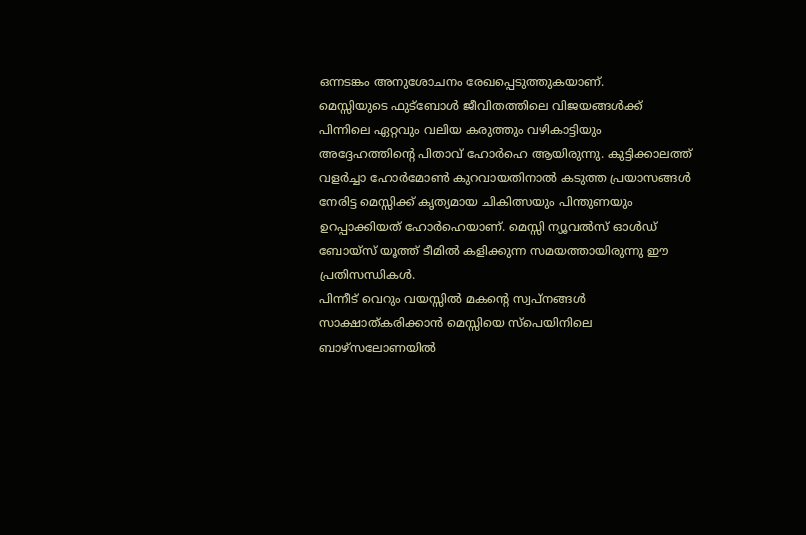ഒന്നടങ്കം അനുശോചനം രേഖപ്പെടുത്തുകയാണ്.
മെസ്സിയുടെ ഫുട്ബോൾ ജീവിതത്തിലെ വിജയങ്ങൾക്ക് പിന്നിലെ ഏറ്റവും വലിയ കരുത്തും വഴികാട്ടിയും അദ്ദേഹത്തിന്റെ പിതാവ് ഹോർഹെ ആയിരുന്നു. കുട്ടിക്കാലത്ത് വളർച്ചാ ഹോർമോൺ കുറവായതിനാൽ കടുത്ത പ്രയാസങ്ങൾ നേരിട്ട മെസ്സിക്ക് കൃത്യമായ ചികിത്സയും പിന്തുണയും ഉറപ്പാക്കിയത് ഹോർഹെയാണ്. മെസ്സി ന്യൂവൽസ് ഓൾഡ് ബോയ്സ് യൂത്ത് ടീമിൽ കളിക്കുന്ന സമയത്തായിരുന്നു ഈ പ്രതിസന്ധികൾ.
പിന്നീട് വെറും വയസ്സിൽ മകന്റെ സ്വപ്നങ്ങൾ സാക്ഷാത്കരിക്കാൻ മെസ്സിയെ സ്പെയിനിലെ ബാഴ്സലോണയിൽ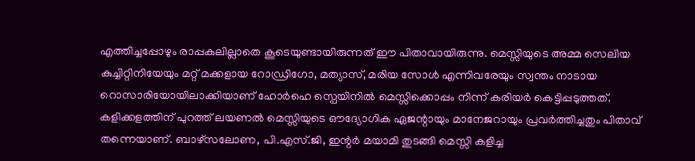എത്തിച്ചപ്പോഴും രാപ്പകലില്ലാതെ കൂടെയുണ്ടായിരുന്നത് ഈ പിതാവായിരുന്നു. മെസ്സിയുടെ അമ്മ സെലിയ കുച്ചിറ്റിനിയേയും മറ്റ് മക്കളായ റോഡ്രിഗോ, മത്യാസ്, മരിയ സോൾ എന്നിവരേയും സ്വന്തം നാടായ റൊസാരിയോയിലാക്കിയാണ് ഹോർഹെ സ്പെയിനിൽ മെസ്സിക്കൊപ്പം നിന്ന് കരിയർ കെട്ടിപ്പടുത്തത്.
കളിക്കളത്തിന് പുറത്ത് ലയണൽ മെസ്സിയുടെ ഔദ്യോഗിക ഏജന്റായും മാനേജറായും പ്രവർത്തിച്ചതും പിതാവ് തന്നെയാണ്. ബാഴ്സലോണ, പി.എസ്.ജി, ഇന്റർ മയാമി തുടങ്ങി മെസ്സി കളിച്ച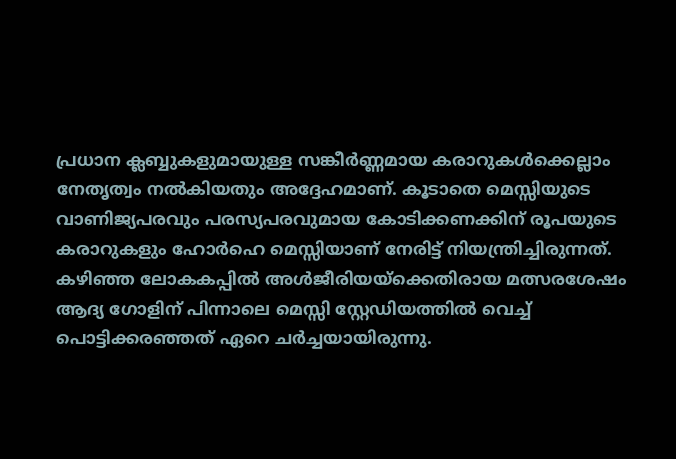പ്രധാന ക്ലബ്ബുകളുമായുള്ള സങ്കീർണ്ണമായ കരാറുകൾക്കെല്ലാം നേതൃത്വം നൽകിയതും അദ്ദേഹമാണ്. കൂടാതെ മെസ്സിയുടെ വാണിജ്യപരവും പരസ്യപരവുമായ കോടിക്കണക്കിന് രൂപയുടെ കരാറുകളും ഹോർഹെ മെസ്സിയാണ് നേരിട്ട് നിയന്ത്രിച്ചിരുന്നത്.
കഴിഞ്ഞ ലോകകപ്പിൽ അൾജീരിയയ്ക്കെതിരായ മത്സരശേഷം ആദ്യ ഗോളിന് പിന്നാലെ മെസ്സി സ്റ്റേഡിയത്തിൽ വെച്ച് പൊട്ടിക്കരഞ്ഞത് ഏറെ ചർച്ചയായിരുന്നു.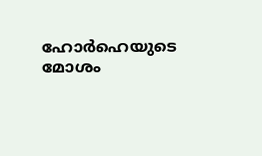ഹോർഹെയുടെ മോശം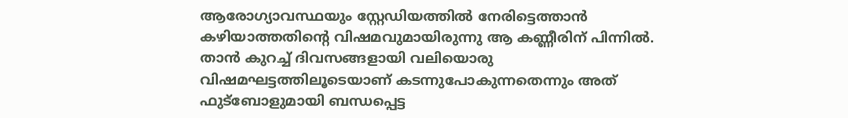ആരോഗ്യാവസ്ഥയും സ്റ്റേഡിയത്തിൽ നേരിട്ടെത്താൻ കഴിയാത്തതിന്റെ വിഷമവുമായിരുന്നു ആ കണ്ണീരിന് പിന്നിൽ. താൻ കുറച്ച് ദിവസങ്ങളായി വലിയൊരു വിഷമഘട്ടത്തിലൂടെയാണ് കടന്നുപോകുന്നതെന്നും അത് ഫുട്ബോളുമായി ബന്ധപ്പെട്ട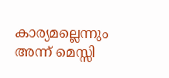കാര്യമല്ലെന്നും അന്ന് മെസ്സി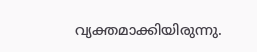വ്യക്തമാക്കിയിരുന്നു.